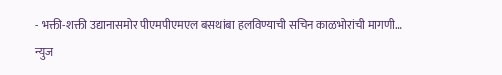- भक्ती-शक्ती उद्यानासमोर पीएमपीएमएल बसथांबा हलविण्याची सचिन काळभोरांची मागणी…
न्युज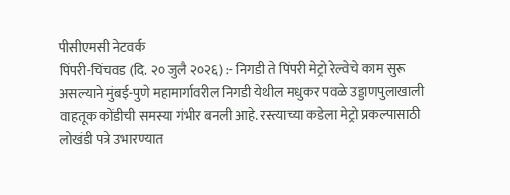पीसीएमसी नेटवर्क
पिंपरी-चिंचवड (दि. २० जुलै २०२६) :- निगडी ते पिंपरी मेट्रो रेल्वेचे काम सुरू असल्याने मुंबई-पुणे महामार्गावरील निगडी येथील मधुकर पवळे उड्डाणपुलाखाली वाहतूक कोंडीची समस्या गंभीर बनली आहे. रस्त्याच्या कडेला मेट्रो प्रकल्पासाठी लोखंडी पत्रे उभारण्यात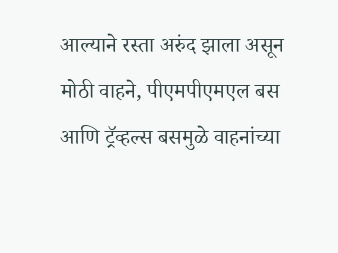आल्याने रस्ता अरुंद झाला असून मोठी वाहने, पीएमपीएमएल बस आणि ट्रॅव्हल्स बसमुळे वाहनांच्या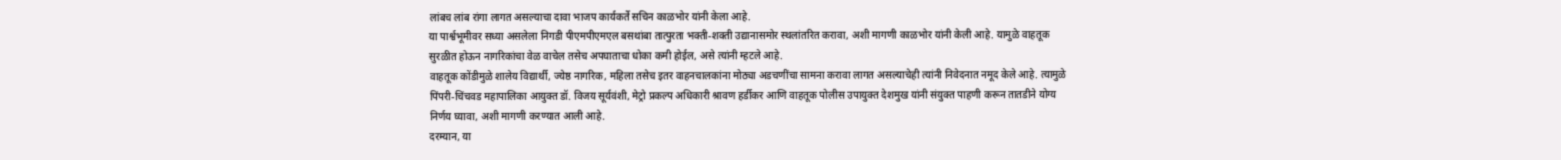लांबच लांब रांगा लागत असल्याचा दावा भाजप कार्यकर्ते सचिन काळभोर यांनी केला आहे.
या पार्श्वभूमीवर सध्या असलेला निगडी पीएमपीएमएल बसथांबा तात्पुरता भक्ती-शक्ती उद्यानासमोर स्थलांतरित करावा, अशी मागणी काळभोर यांनी केली आहे. यामुळे वाहतूक सुरळीत होऊन नागरिकांचा वेळ वाचेल तसेच अपघाताचा धोका कमी होईल, असे त्यांनी म्हटले आहे.
वाहतूक कोंडीमुळे शालेय विद्यार्थी, ज्येष्ठ नागरिक, महिला तसेच इतर वाहनचालकांना मोठ्या अडचणींचा सामना करावा लागत असल्याचेही त्यांनी निवेदनात नमूद केले आहे. त्यामुळे पिंपरी-चिंचवड महापालिका आयुक्त डॉ. विजय सूर्यवंशी, मेट्रो प्रकल्प अधिकारी श्रावण हर्डीकर आणि वाहतूक पोलीस उपायुक्त देशमुख यांनी संयुक्त पाहणी करून तातडीने योग्य निर्णय घ्यावा, अशी मागणी करण्यात आली आहे.
दरम्यान, या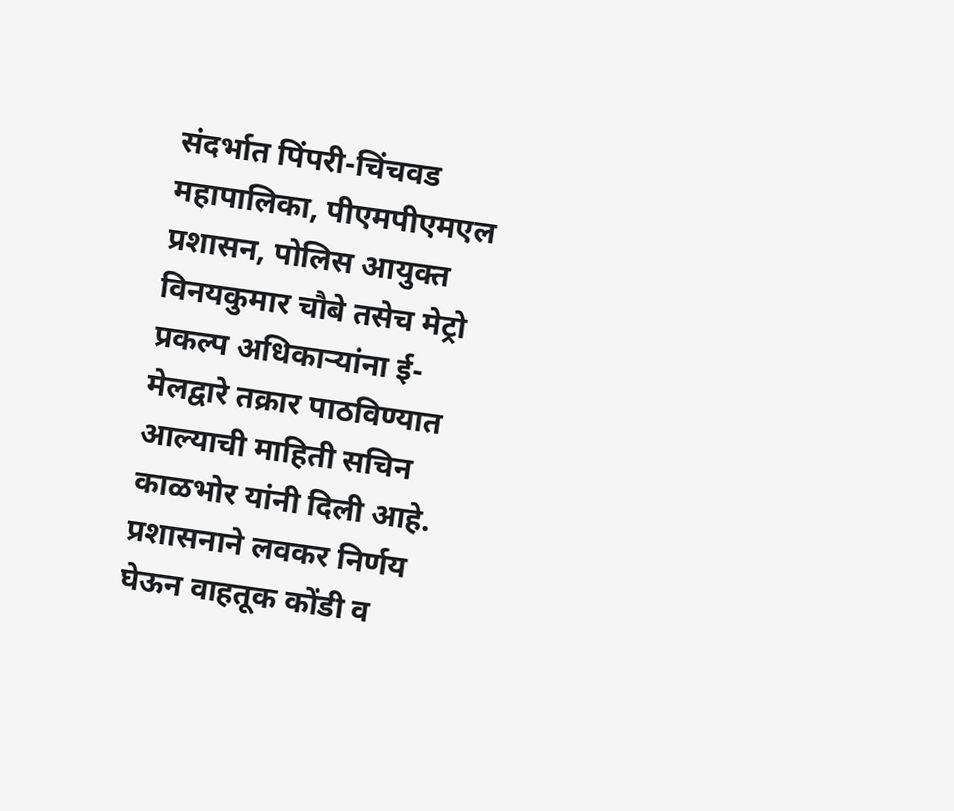संदर्भात पिंपरी-चिंचवड महापालिका, पीएमपीएमएल प्रशासन, पोलिस आयुक्त विनयकुमार चौबे तसेच मेट्रो प्रकल्प अधिकाऱ्यांना ई-मेलद्वारे तक्रार पाठविण्यात आल्याची माहिती सचिन काळभोर यांनी दिली आहे. प्रशासनाने लवकर निर्णय घेऊन वाहतूक कोंडी व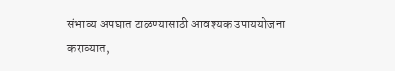संभाव्य अपघात टाळण्यासाठी आवश्यक उपाययोजना कराव्यात,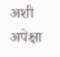अशी अपेक्षा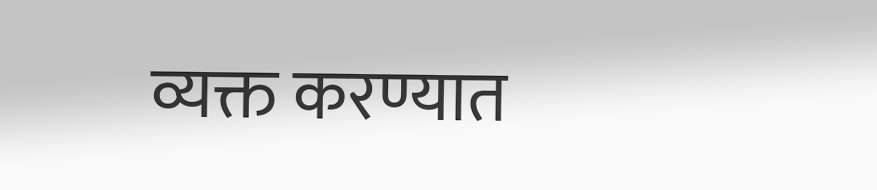व्यक्त करण्यात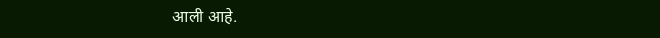आली आहे.